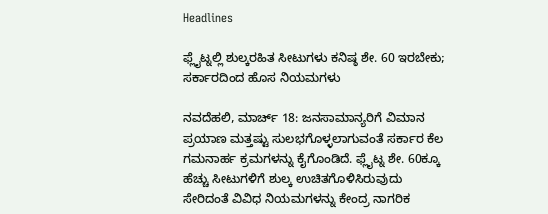Headlines

ಫ್ಲೈಟ್ನಲ್ಲಿ ಶುಲ್ಕರಹಿತ ಸೀಟುಗಳು ಕನಿಷ್ಠ ಶೇ. 60 ಇರಬೇಕು; ಸರ್ಕಾರದಿಂದ ಹೊಸ ನಿಯಮಗಳು

ನವದೆಹಲಿ, ಮಾರ್ಚ್ 18: ಜನಸಾಮಾನ್ಯರಿಗೆ ವಿಮಾನ ಪ್ರಯಾಣ ಮತ್ತಷ್ಟು ಸುಲಭಗೊಳ್ಳಲಾಗುವಂತೆ ಸರ್ಕಾರ ಕೆಲ ಗಮನಾರ್ಹ ಕ್ರಮಗಳನ್ನು ಕೈಗೊಂಡಿದೆ. ಫ್ಲೈಟ್ನ ಶೇ. 60ಕ್ಕೂ ಹೆಚ್ಚು ಸೀಟುಗಳಿಗೆ ಶುಲ್ಕ ಉಚಿತಗೊಳಿಸಿರುವುದು ಸೇರಿದಂತೆ ವಿವಿಧ ನಿಯಮಗಳನ್ನು ಕೇಂದ್ರ ನಾಗರಿಕ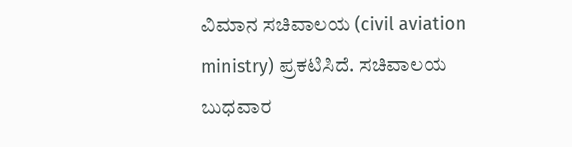ವಿಮಾನ ಸಚಿವಾಲಯ (civil aviation ministry) ಪ್ರಕಟಿಸಿದೆ. ಸಚಿವಾಲಯ ಬುಧವಾರ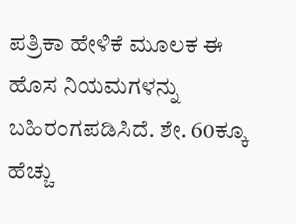ಪತ್ರಿಕಾ ಹೇಳಿಕೆ ಮೂಲಕ ಈ ಹೊಸ ನಿಯಮಗಳನ್ನು ಬಹಿರಂಗಪಡಿಸಿದೆ. ಶೇ. 60ಕ್ಕೂ ಹೆಚ್ಚು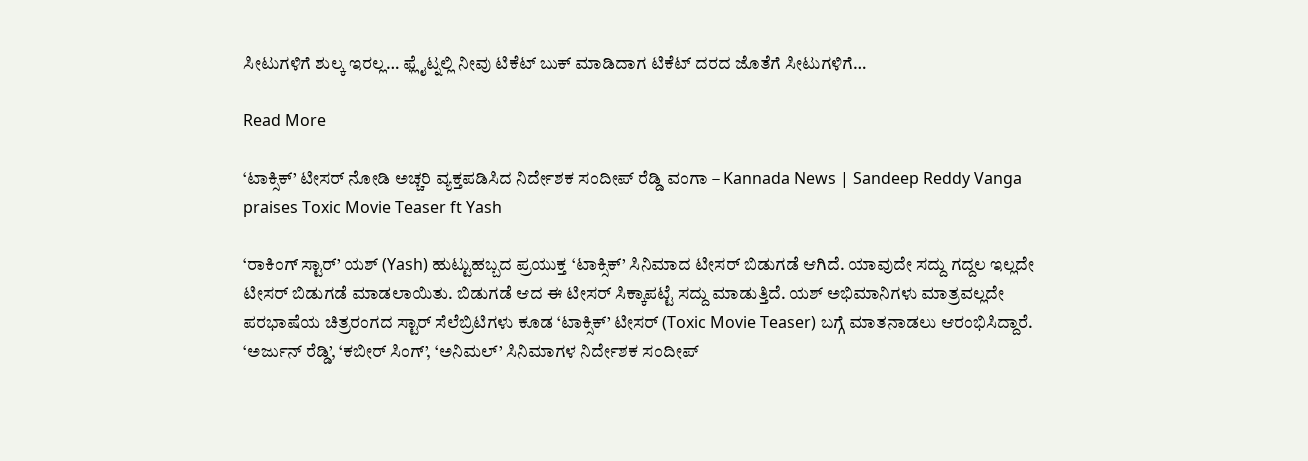ಸೀಟುಗಳಿಗೆ ಶುಲ್ಕ ಇರಲ್ಲ… ಫ್ಲೈಟ್ನಲ್ಲಿ ನೀವು ಟಿಕೆಟ್ ಬುಕ್ ಮಾಡಿದಾಗ ಟಿಕೆಟ್ ದರದ ಜೊತೆಗೆ ಸೀಟುಗಳಿಗೆ…

Read More

‘ಟಾಕ್ಸಿಕ್’ ಟೀಸರ್ ನೋಡಿ ಅಚ್ಚರಿ ವ್ಯಕ್ತಪಡಿಸಿದ ನಿರ್ದೇಶಕ ಸಂದೀಪ್ ರೆಡ್ಡಿ ವಂಗಾ – Kannada News | Sandeep Reddy Vanga praises Toxic Movie Teaser ft Yash

‘ರಾಕಿಂಗ್ ಸ್ಟಾರ್’ ಯಶ್ (Yash) ಹುಟ್ಟುಹಬ್ಬದ ಪ್ರಯುಕ್ತ ‘ಟಾಕ್ಸಿಕ್’ ಸಿನಿಮಾದ ಟೀಸರ್ ಬಿಡುಗಡೆ ಆಗಿದೆ. ಯಾವುದೇ ಸದ್ದು ಗದ್ದಲ ಇಲ್ಲದೇ ಟೀಸರ್ ಬಿಡುಗಡೆ ಮಾಡಲಾಯಿತು. ಬಿಡುಗಡೆ ಆದ ಈ ಟೀಸರ್ ಸಿಕ್ಕಾಪಟ್ಟೆ ಸದ್ದು ಮಾಡುತ್ತಿದೆ. ಯಶ್ ಅಭಿಮಾನಿಗಳು ಮಾತ್ರವಲ್ಲದೇ ಪರಭಾಷೆಯ ಚಿತ್ರರಂಗದ ಸ್ಟಾರ್ ಸೆಲೆಬ್ರಿಟಿಗಳು ಕೂಡ ‘ಟಾಕ್ಸಿಕ್’ ಟೀಸರ್ (Toxic Movie Teaser) ಬಗ್ಗೆ ಮಾತನಾಡಲು ಆರಂಭಿಸಿದ್ದಾರೆ. ‘ಅರ್ಜುನ್ ರೆಡ್ಡಿ’, ‘ಕಬೀರ್ ಸಿಂಗ್’, ‘ಅನಿಮಲ್’ ಸಿನಿಮಾಗಳ ನಿರ್ದೇಶಕ ಸಂದೀಪ್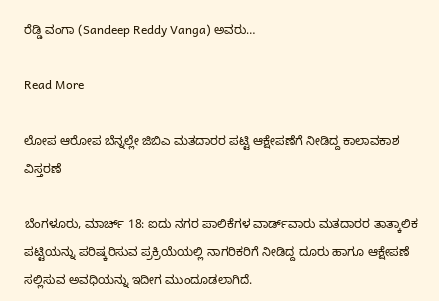ರೆಡ್ಡಿ ವಂಗಾ (Sandeep Reddy Vanga) ಅವರು…

Read More

ಲೋಪ ಆರೋಪ ಬೆನ್ನಲ್ಲೇ ಜಿಬಿಎ ಮತದಾರರ ಪಟ್ಟಿ ಆಕ್ಷೇಪಣೆಗೆ ನೀಡಿದ್ದ ಕಾಲಾವಕಾಶ ವಿಸ್ತರಣೆ

ಬೆಂಗಳೂರು, ಮಾರ್ಚ್ 18: ಐದು ನಗರ ಪಾಲಿಕೆಗಳ ವಾರ್ಡ್‌ವಾರು ಮತದಾರರ ತಾತ್ಕಾಲಿಕ ಪಟ್ಟಿಯನ್ನು ಪರಿಷ್ಕರಿಸುವ ಪ್ರಕ್ರಿಯೆಯಲ್ಲಿ ನಾಗರಿಕರಿಗೆ ನೀಡಿದ್ದ ದೂರು ಹಾಗೂ ಆಕ್ಷೇಪಣೆ ಸಲ್ಲಿಸುವ ಅವಧಿಯನ್ನು ಇದೀಗ ಮುಂದೂಡಲಾಗಿದೆ.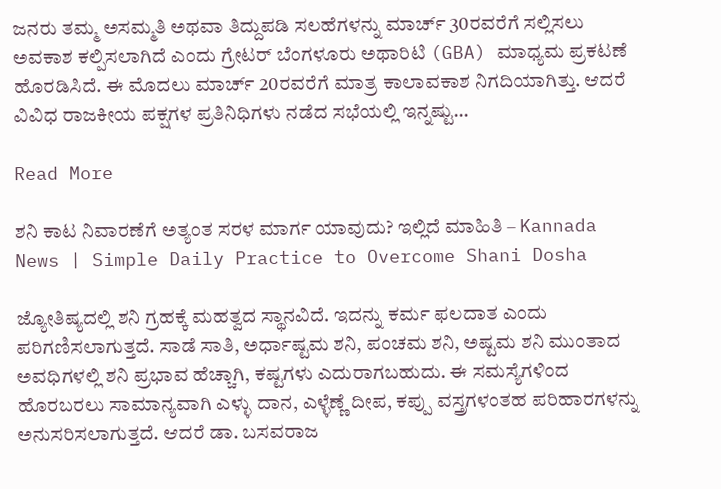ಜನರು ತಮ್ಮ ಅಸಮ್ಮತಿ ಅಥವಾ ತಿದ್ದುಪಡಿ ಸಲಹೆಗಳನ್ನು ಮಾರ್ಚ್ 30ರವರೆಗೆ ಸಲ್ಲಿಸಲು ಅವಕಾಶ ಕಲ್ಪಿಸಲಾಗಿದೆ ಎಂದು ಗ್ರೇಟರ್ ಬೆಂಗಳೂರು ಅಥಾರಿಟಿ (GBA) ಮಾಧ್ಯಮ ಪ್ರಕಟಣೆ ಹೊರಡಿಸಿದೆ. ಈ ಮೊದಲು ಮಾರ್ಚ್ 20ರವರೆಗೆ ಮಾತ್ರ ಕಾಲಾವಕಾಶ ನಿಗದಿಯಾಗಿತ್ತು. ಆದರೆ ವಿವಿಧ ರಾಜಕೀಯ ಪಕ್ಷಗಳ ಪ್ರತಿನಿಧಿಗಳು ನಡೆದ ಸಭೆಯಲ್ಲಿ ಇನ್ನಷ್ಟು…

Read More

ಶನಿ ಕಾಟ ನಿವಾರಣೆಗೆ ಅತ್ಯಂತ ಸರಳ ಮಾರ್ಗ ಯಾವುದು? ಇಲ್ಲಿದೆ ಮಾಹಿತಿ – Kannada News | Simple Daily Practice to Overcome Shani Dosha

ಜ್ಯೋತಿಷ್ಯದಲ್ಲಿ ಶನಿ ಗ್ರಹಕ್ಕೆ ಮಹತ್ವದ ಸ್ಥಾನವಿದೆ. ಇದನ್ನು ಕರ್ಮ ಫಲದಾತ ಎಂದು ಪರಿಗಣಿಸಲಾಗುತ್ತದೆ. ಸಾಡೆ ಸಾತಿ, ಅರ್ಧಾಷ್ಟಮ ಶನಿ, ಪಂಚಮ ಶನಿ, ಅಷ್ಟಮ ಶನಿ ಮುಂತಾದ ಅವಧಿಗಳಲ್ಲಿ ಶನಿ ಪ್ರಭಾವ ಹೆಚ್ಚಾಗಿ, ಕಷ್ಟಗಳು ಎದುರಾಗಬಹುದು. ಈ ಸಮಸ್ಯೆಗಳಿಂದ ಹೊರಬರಲು ಸಾಮಾನ್ಯವಾಗಿ ಎಳ್ಳು ದಾನ, ಎಳ್ಳೆಣ್ಣೆ ದೀಪ, ಕಪ್ಪು ವಸ್ತ್ರಗಳಂತಹ ಪರಿಹಾರಗಳನ್ನು ಅನುಸರಿಸಲಾಗುತ್ತದೆ. ಆದರೆ ಡಾ. ಬಸವರಾಜ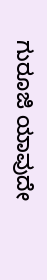ಗುರೂಜಿ ಯಾವುದೇ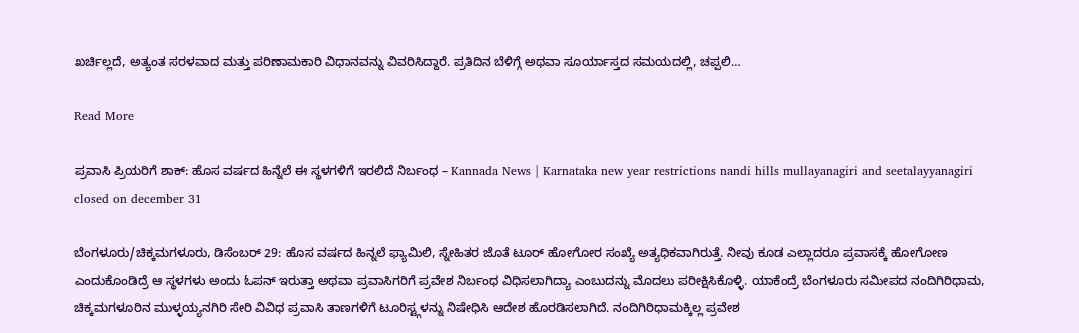ಖರ್ಚಿಲ್ಲದೆ, ಅತ್ಯಂತ ಸರಳವಾದ ಮತ್ತು ಪರಿಣಾಮಕಾರಿ ವಿಧಾನವನ್ನು ವಿವರಿಸಿದ್ದಾರೆ. ಪ್ರತಿದಿನ ಬೆಳಿಗ್ಗೆ ಅಥವಾ ಸೂರ್ಯಾಸ್ತದ ಸಮಯದಲ್ಲಿ, ಚಪ್ಪಲಿ…

Read More

ಪ್ರವಾಸಿ ಪ್ರಿಯರಿಗೆ ಶಾಕ್: ಹೊಸ ವರ್ಷದ ಹಿನ್ನೆಲೆ ಈ ಸ್ಥಳಗಳಿಗೆ ಇರಲಿದೆ ನಿರ್ಬಂಧ – Kannada News | Karnataka new year restrictions nandi hills mullayanagiri and seetalayyanagiri closed on december 31

ಬೆಂಗಳೂರು/ಚಿಕ್ಕಮಗಳೂರು, ಡಿಸೆಂಬರ್ 29: ಹೊಸ ವರ್ಷದ ಹಿನ್ನಲೆ ಫ್ಯಾಮಿಲಿ, ಸ್ನೇಹಿತರ ಜೊತೆ ಟೂರ್ ಹೋಗೋರ ಸಂಖ್ಯೆ ಅತ್ಯಧಿಕವಾಗಿರುತ್ತೆ. ನೀವು ಕೂಡ ಎಲ್ಲಾದರೂ ಪ್ರವಾಸಕ್ಕೆ ಹೋಗೋಣ ಎಂದುಕೊಂಡಿದ್ರೆ ಆ ಸ್ಥಳಗಳು ಅಂದು ಓಪನ್ ಇರುತ್ತಾ ಅಥವಾ ಪ್ರವಾಸಿಗರಿಗೆ ಪ್ರವೇಶ ನಿರ್ಬಂಧ ವಿಧಿಸಲಾಗಿದ್ಯಾ ಎಂಬುದನ್ನು ಮೊದಲು ಪರೀಕ್ಷಿಸಿಕೊಳ್ಳಿ. ಯಾಕೆಂದ್ರೆ ಬೆಂಗಳೂರು ಸಮೀಪದ ನಂದಿಗಿರಿಧಾಮ, ಚಿಕ್ಕಮಗಳೂರಿನ ಮುಳ್ಳಯ್ಯನಗಿರಿ ಸೇರಿ ವಿವಿಧ ಪ್ರವಾಸಿ ತಾಣಗಳಿಗೆ ಟೂರಿಸ್ಟ್ಗಳನ್ನು ನಿಷೇಧಿಸಿ ಆದೇಶ ಹೊರಡಿಸಲಾಗಿದೆ. ನಂದಿಗಿರಿಧಾಮಕ್ಕಿಲ್ಲ ಪ್ರವೇಶ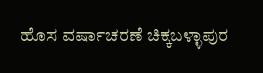ಹೊಸ ವರ್ಷಾಚರಣೆ ಚಿಕ್ಕಬಳ್ಳಾಪುರ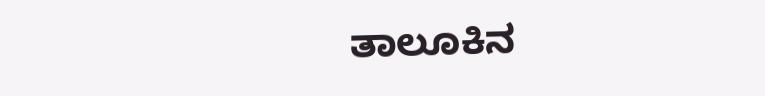ತಾಲೂಕಿನ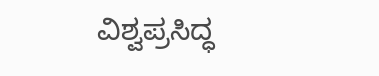ವಿಶ್ವಪ್ರಸಿದ್ಧ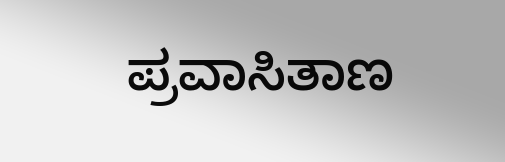ಪ್ರವಾಸಿತಾಣ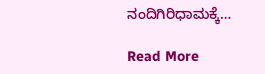ನಂದಿಗಿರಿಧಾಮಕ್ಕೆ…

Read More